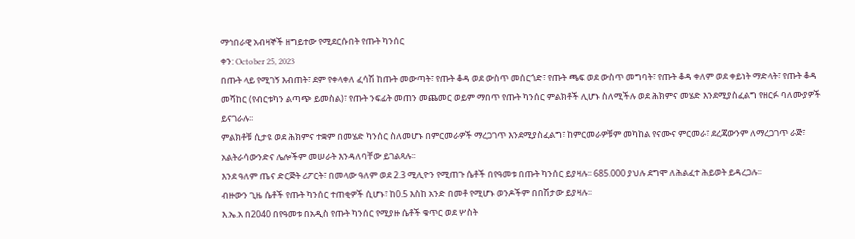ማኅበራዊ አብዛኞች ዘግይተው የሚደርሱበት የጡት ካንሰር
ቀን: October 25, 2023
በጡት ላይ የሚገኝ እብጠት፣ ደም የቀላቀለ ፈሳሽ ከጡት መውጣት፣ የጡት ቆዳ ወደ ውስጥ መሰርጎድ፣ የጡት ጫፍ ወደ ውስጥ መግባት፣ የጡት ቆዳ ቀለም ወደ ቀይነት ማድላት፣ የጡት ቆዳ መሻከር (የብርቱካን ልጣጭ ይመስል)፣ የጡት ንፍፊት መጠን መጨመር ወይም ማበጥ የጡት ካንሰር ምልክቶች ሊሆኑ ስለሚችሉ ወደ ሕክምና መሄድ እንደሚያስፈልግ የዘርፉ ባለሙያዎች ይናገራሉ፡፡
ምልክቶቹ ሲታዩ ወደ ሕክምና ተቋም በመሄድ ካንሰር ስለመሆኑ በምርመራዎች ማረጋገጥ እንደሚያስፈልግ፣ ከምርመራዎቹም መካከል የናሙና ምርመራ፣ ደረጃውንም ለማረጋገጥ ራጅ፣ አልትራሳውንድና ሌሎችም መሠራት እንዳለባቸው ይገልጻሉ፡፡
እንደ ዓለም ጤና ድርጅት ሪፖርት፣ በመላው ዓለም ወደ 2.3 ሚሊዮን የሚጠጉ ሴቶች በየዓመቱ በጡት ካንሰር ይያዛሉ፡፡ 685.000 ያህሉ ደግሞ ለሕልፈተ ሕይወት ይዳረጋሉ፡፡
ብዙውን ጊዜ ሴቶች የጡት ካንሰር ተጠቂዎች ሲሆኑ፣ ከ0.5 እስከ አንድ በመቶ የሚሆኑ ወንዶችም በበሽታው ይያዛሉ፡፡
እ.ኤ.አ በ2040 በየዓመቱ በአዲስ የጡት ካንሰር የሚያዙ ሴቶች ቁጥር ወደ ሦስት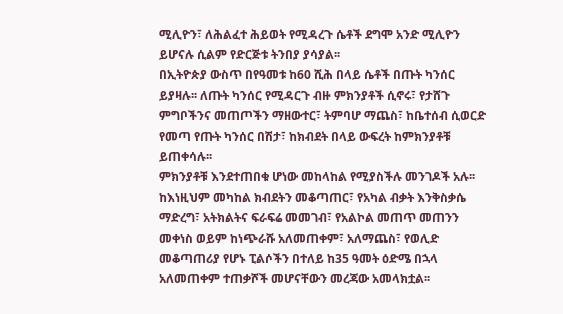ሚሊዮን፣ ለሕልፈተ ሕይወት የሚዳረጉ ሴቶች ደግሞ አንድ ሚሊዮን ይሆናሉ ሲልም የድርጅቱ ትንበያ ያሳያል፡፡
በኢትዮጵያ ውስጥ በየዓመቱ ከ60 ሺሕ በላይ ሴቶች በጡት ካንሰር ይያዛሉ፡፡ ለጡት ካንሰር የሚዳርጉ ብዙ ምክንያቶች ሲኖሩ፣ የታሸጉ ምግቦችንና መጠጦችን ማዘውተር፣ ትምባሆ ማጨስ፣ ከቤተሰብ ሲወርድ የመጣ የጡት ካንሰር በሽታ፣ ከክብደት በላይ ውፍረት ከምክንያቶቹ ይጠቀሳሉ፡፡
ምክንያቶቹ እንደተጠበቁ ሆነው መከላከል የሚያስችሉ መንገዶች አሉ፡፡ ከእነዚህም መካከል ክብደትን መቆጣጠር፣ የአካል ብቃት እንቅስቃሴ ማድረግ፣ አትክልትና ፍራፍሬ መመገብ፣ የአልኮል መጠጥ መጠንን መቀነስ ወይም ከነጭራሹ አለመጠቀም፣ አለማጨስ፣ የወሊድ መቆጣጠሪያ የሆኑ ፒልሶችን በተለይ ከ35 ዓመት ዕድሜ በኋላ አለመጠቀም ተጠቃሾች መሆናቸውን መረጃው አመላክቷል፡፡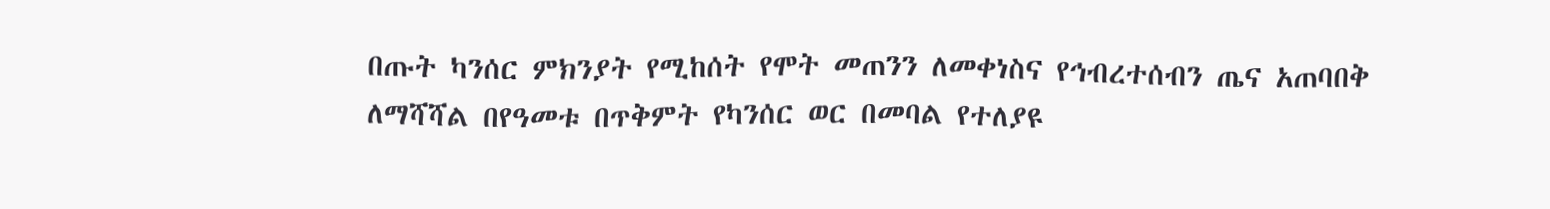በጡት ካንሰር ምክንያት የሚከሰት የሞት መጠንን ለመቀነስና የኅብረተሰብን ጤና አጠባበቅ ለማሻሻል በየዓመቱ በጥቅምት የካንሰር ወር በመባል የተለያዩ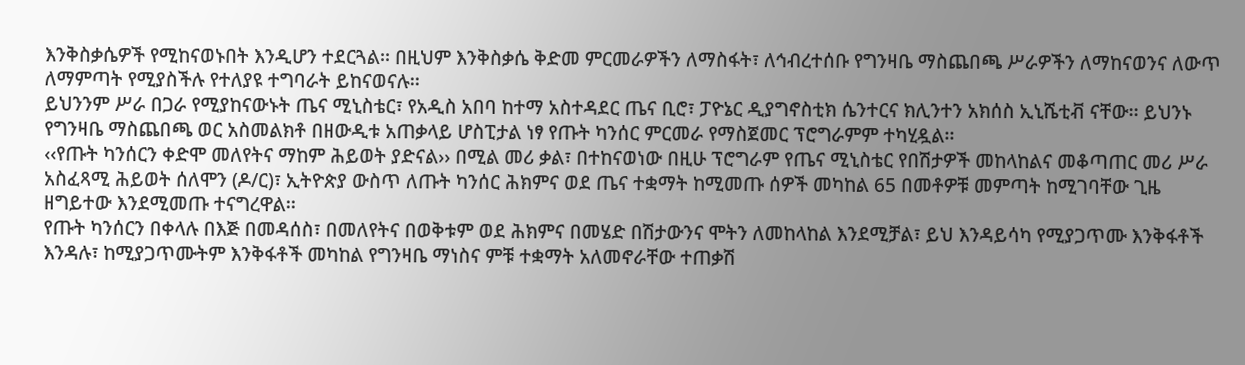እንቅስቃሴዎች የሚከናወኑበት እንዲሆን ተደርጓል፡፡ በዚህም እንቅስቃሴ ቅድመ ምርመራዎችን ለማስፋት፣ ለኅብረተሰቡ የግንዛቤ ማስጨበጫ ሥራዎችን ለማከናወንና ለውጥ ለማምጣት የሚያስችሉ የተለያዩ ተግባራት ይከናወናሉ፡፡
ይህንንም ሥራ በጋራ የሚያከናውኑት ጤና ሚኒስቴር፣ የአዲስ አበባ ከተማ አስተዳደር ጤና ቢሮ፣ ፓዮኔር ዲያግኖስቲክ ሴንተርና ክሊንተን አክሰስ ኢኒሼቲቭ ናቸው፡፡ ይህንኑ የግንዛቤ ማስጨበጫ ወር አስመልክቶ በዘውዲቱ አጠቃላይ ሆስፒታል ነፃ የጡት ካንሰር ምርመራ የማስጀመር ፕሮግራምም ተካሂዷል፡፡
‹‹የጡት ካንሰርን ቀድሞ መለየትና ማከም ሕይወት ያድናል›› በሚል መሪ ቃል፣ በተከናወነው በዚሁ ፕሮግራም የጤና ሚኒስቴር የበሽታዎች መከላከልና መቆጣጠር መሪ ሥራ አስፈጻሚ ሕይወት ሰለሞን (ዶ/ር)፣ ኢትዮጵያ ውስጥ ለጡት ካንሰር ሕክምና ወደ ጤና ተቋማት ከሚመጡ ሰዎች መካከል 65 በመቶዎቹ መምጣት ከሚገባቸው ጊዜ ዘግይተው እንደሚመጡ ተናግረዋል፡፡
የጡት ካንሰርን በቀላሉ በእጅ በመዳሰስ፣ በመለየትና በወቅቱም ወደ ሕክምና በመሄድ በሽታውንና ሞትን ለመከላከል እንደሚቻል፣ ይህ እንዳይሳካ የሚያጋጥሙ እንቅፋቶች እንዳሉ፣ ከሚያጋጥሙትም እንቅፋቶች መካከል የግንዛቤ ማነስና ምቹ ተቋማት አለመኖራቸው ተጠቃሽ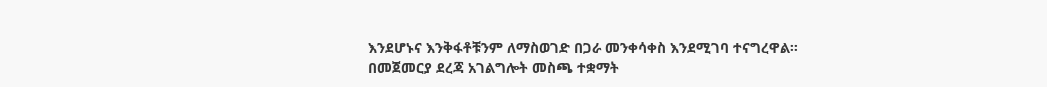እንደሆኑና እንቅፋቶቹንም ለማስወገድ በጋራ መንቀሳቀስ እንደሚገባ ተናግረዋል፡፡
በመጀመርያ ደረጃ አገልግሎት መስጫ ተቋማት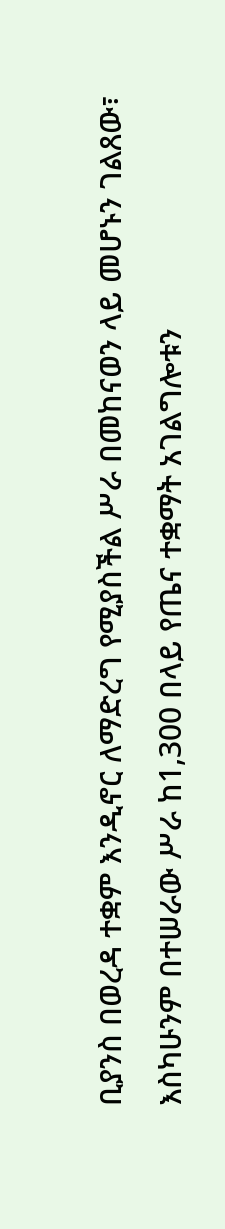ቢያንስ በወረዳ ተቋም እንዲኖር ለማድረግ የሚያስችል ሥራ በመከናወን ላይ መሆኑን ገልጸው፣ እስካሁንም በተሠራው ሥራ ከ1,300 በላይ የጤና ተቋማት አገልግሎቱን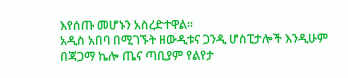እየሰጡ መሆኑን አስረድተዋል፡፡
አዲስ አበባ በሚገኙት ዘውዲቱና ጋንዲ ሆስፒታሎች እንዲሁም በጃጋማ ኬሎ ጤና ጣቢያም የልየታ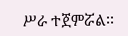ሥራ ተጀምሯል፡፡